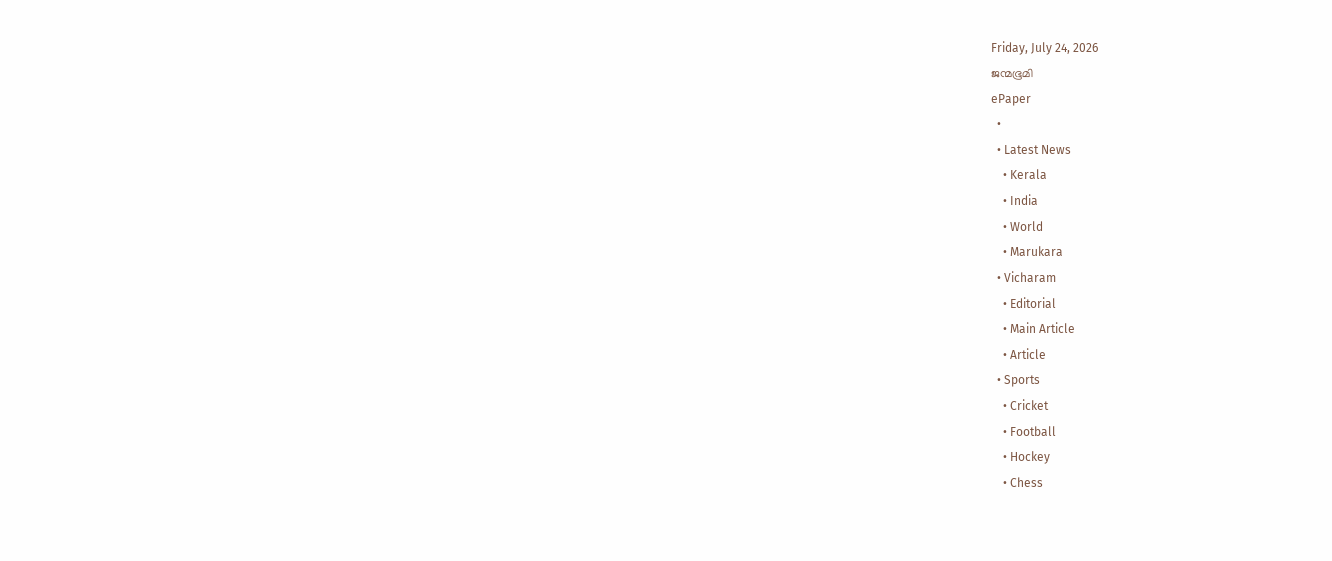Friday, July 24, 2026
ജന്മഭൂമി
ePaper
  •
  • Latest News
    • Kerala
    • India
    • World
    • Marukara
  • Vicharam
    • Editorial
    • Main Article
    • Article
  • Sports
    • Cricket
    • Football
    • Hockey
    • Chess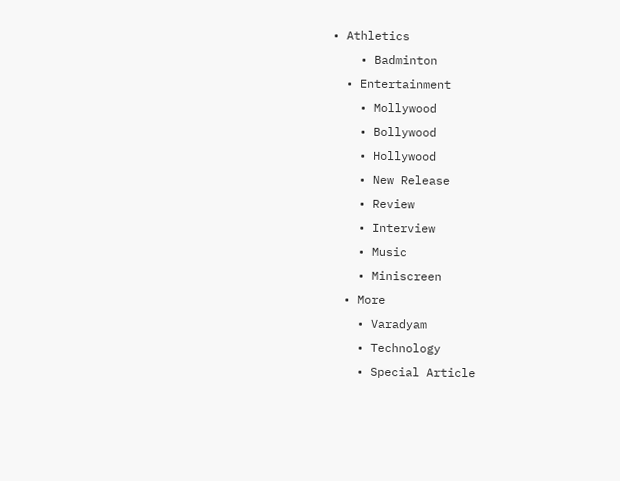• Athletics
    • Badminton
  • Entertainment
    • Mollywood
    • Bollywood
    • Hollywood
    • New Release
    • Review
    • Interview
    • Music
    • Miniscreen
  • More
    • Varadyam
    • Technology
    • Special Article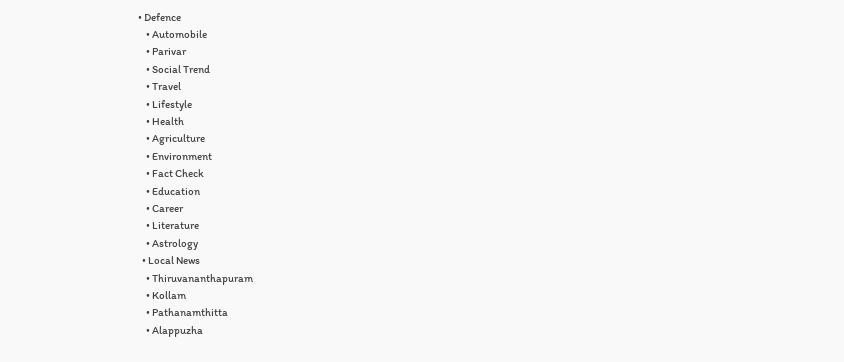• Defence
    • Automobile
    • Parivar
    • Social Trend
    • Travel
    • Lifestyle
    • Health
    • Agriculture
    • Environment
    • Fact Check
    • Education
    • Career
    • Literature
    • Astrology
  • Local News
    • Thiruvananthapuram
    • Kollam
    • Pathanamthitta
    • Alappuzha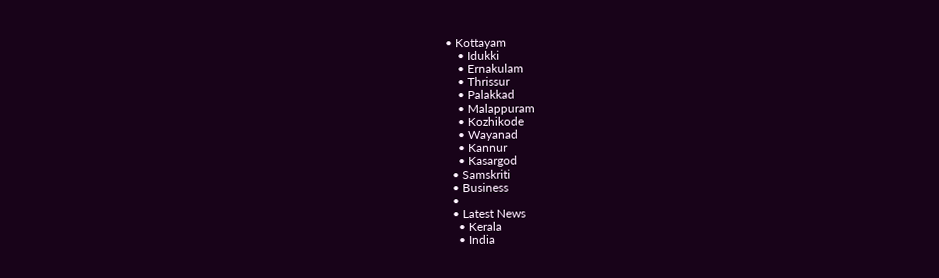• Kottayam
    • Idukki
    • Ernakulam
    • Thrissur
    • Palakkad
    • Malappuram
    • Kozhikode
    • Wayanad
    • Kannur
    • Kasargod
  • Samskriti
  • Business
  •
  • Latest News
    • Kerala
    • India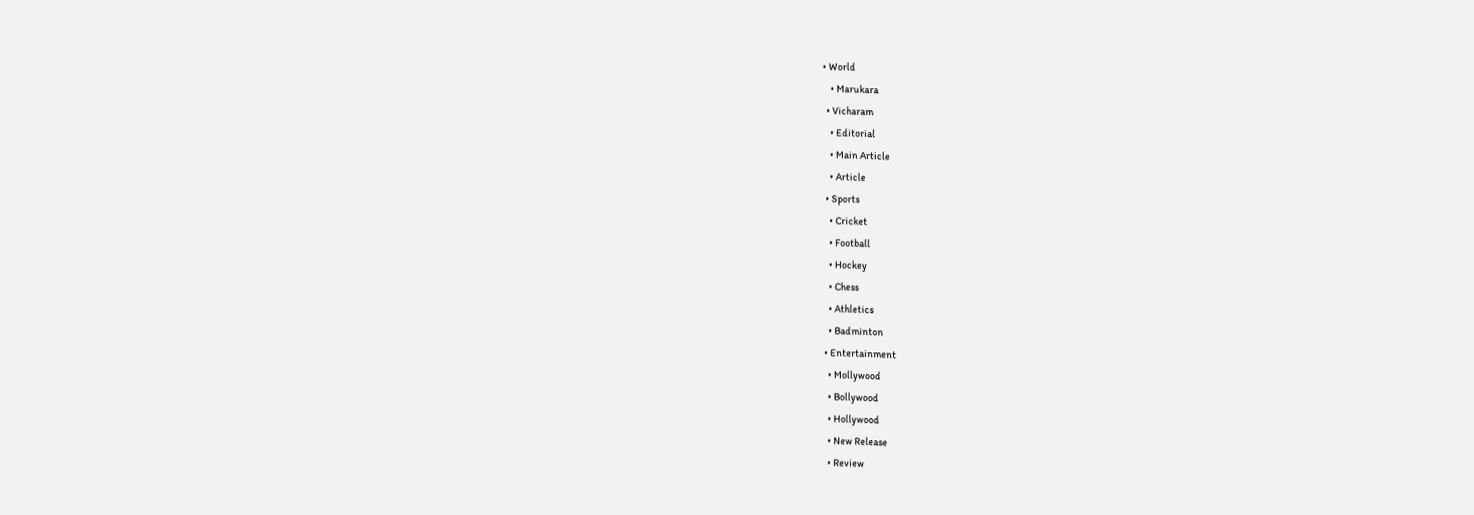• World
    • Marukara
  • Vicharam
    • Editorial
    • Main Article
    • Article
  • Sports
    • Cricket
    • Football
    • Hockey
    • Chess
    • Athletics
    • Badminton
  • Entertainment
    • Mollywood
    • Bollywood
    • Hollywood
    • New Release
    • Review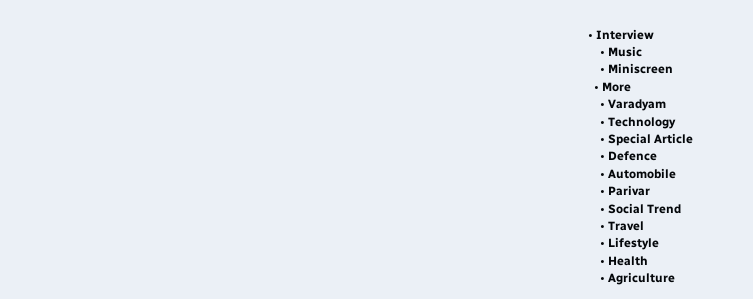• Interview
    • Music
    • Miniscreen
  • More
    • Varadyam
    • Technology
    • Special Article
    • Defence
    • Automobile
    • Parivar
    • Social Trend
    • Travel
    • Lifestyle
    • Health
    • Agriculture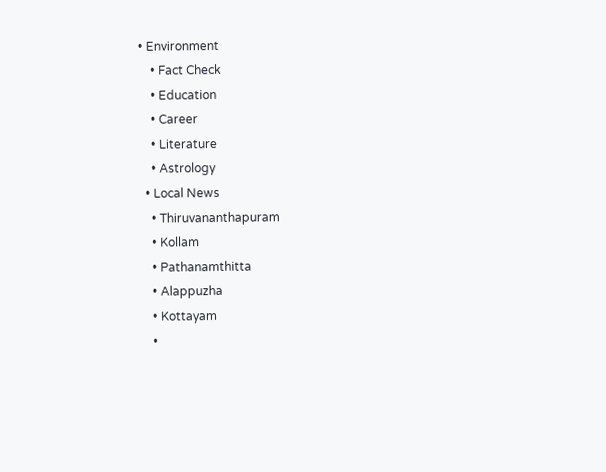• Environment
    • Fact Check
    • Education
    • Career
    • Literature
    • Astrology
  • Local News
    • Thiruvananthapuram
    • Kollam
    • Pathanamthitta
    • Alappuzha
    • Kottayam
    •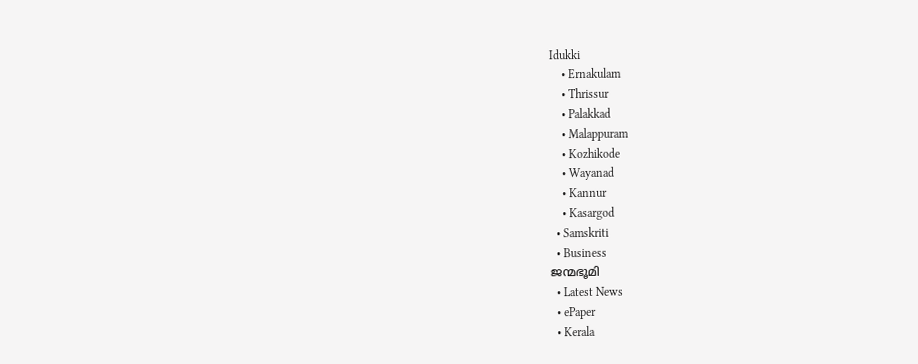Idukki
    • Ernakulam
    • Thrissur
    • Palakkad
    • Malappuram
    • Kozhikode
    • Wayanad
    • Kannur
    • Kasargod
  • Samskriti
  • Business
ജന്മഭൂമി
  • Latest News
  • ePaper
  • Kerala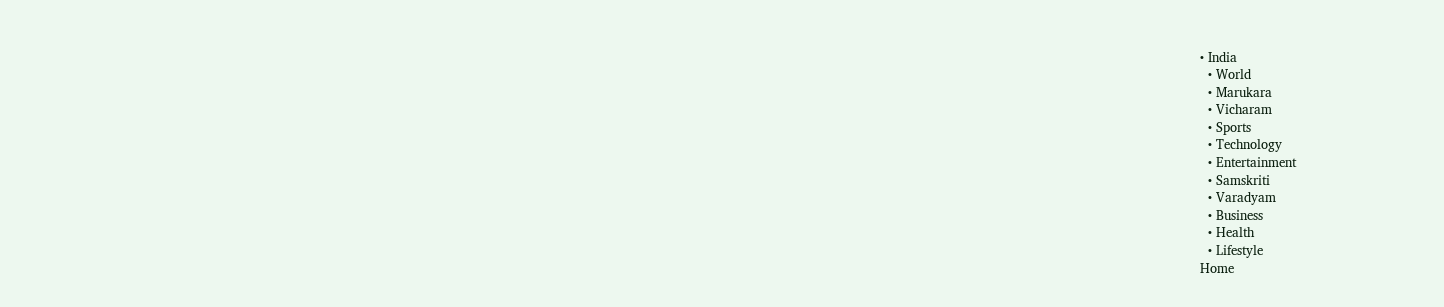• India
  • World
  • Marukara
  • Vicharam
  • Sports
  • Technology
  • Entertainment
  • Samskriti
  • Varadyam
  • Business
  • Health
  • Lifestyle
Home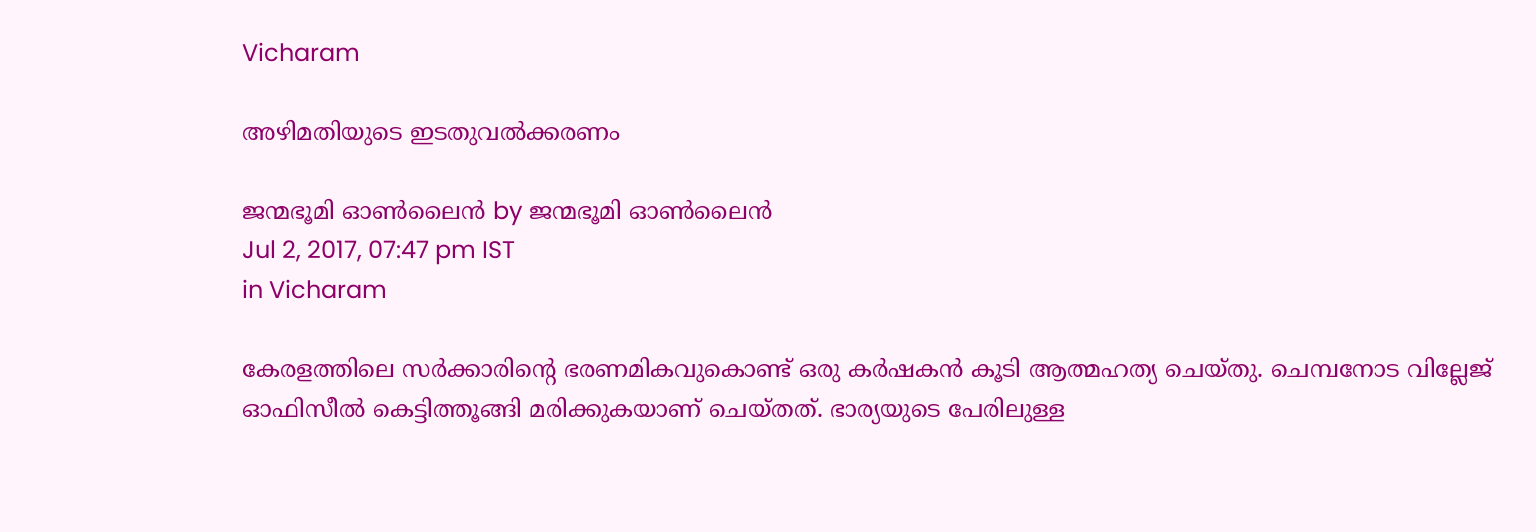Vicharam

അഴിമതിയുടെ ഇടതുവല്‍ക്കരണം

ജന്മഭൂമി ഓണ്‍ലൈന്‍ by ജന്മഭൂമി ഓണ്‍ലൈന്‍
Jul 2, 2017, 07:47 pm IST
in Vicharam

കേരളത്തിലെ സര്‍ക്കാരിന്റെ ഭരണമികവുകൊണ്ട് ഒരു കര്‍ഷകന്‍ കൂടി ആത്മഹത്യ ചെയ്തു. ചെമ്പനോട വില്ലേജ് ഓഫിസീല്‍ കെട്ടിത്തൂങ്ങി മരിക്കുകയാണ് ചെയ്തത്. ഭാര്യയുടെ പേരിലുള്ള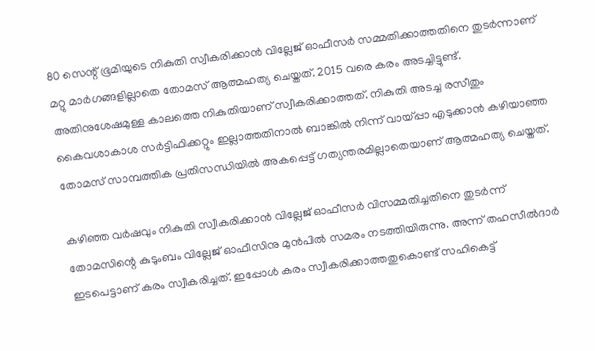80 സെന്റ് ഭൂമിയുടെ നികുതി സ്വീകരിക്കാന്‍ വില്ലേജ് ഓഫീസര്‍ സമ്മതിക്കാത്തതിനെ തുടര്‍ന്നാണ് മറ്റു മാര്‍ഗങ്ങളില്ലാതെ തോമസ് ആത്മഹത്യ ചെയ്തത്. 2015 വരെ കരം അടച്ചിട്ടുണ്ട്. അതിനുശേഷമുള്ള കാലത്തെ നികുതിയാണ് സ്വീകരിക്കാത്തത്. നികുതി അടച്ച രസീതും കൈവശാകാശ സര്‍ട്ടിഫിക്കറ്റും ഇല്ലാത്തതിനാല്‍ ബാങ്കില്‍ നിന്ന് വായ്‌പ്പാ എടുക്കാന്‍ കഴിയാഞ്ഞ തോമസ് സാമ്പത്തിക പ്രതിസന്ധിയില്‍ അകപ്പെട്ട് ഗത്യന്തരമില്ലാതെയാണ് ആത്മഹത്യ ചെയ്തത്.

കഴിഞ്ഞ വര്‍ഷവും നികുതി സ്വീകരിക്കാന്‍ വില്ലേജ് ഓഫീസര്‍ വിസമ്മതിച്ചതിനെ തുടര്‍ന്ന് തോമസിന്റെ കുടുംബം വില്ലേജ് ഓഫീസിനു മുന്‍പില്‍ സമരം നടത്തിയിരുന്നു. അന്ന് തഹസീല്‍ദാര്‍ ഇടപെട്ടാണ് കരം സ്വീകരിച്ചത്. ഇപ്പോള്‍ കരം സ്വീകരിക്കാത്തതുകൊണ്ട് സഹികെട്ട്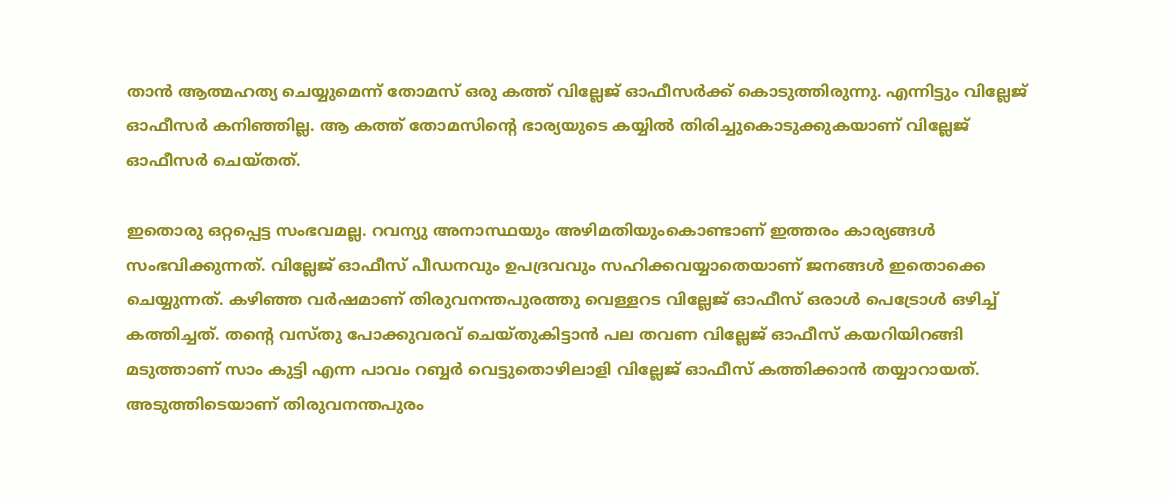താന്‍ ആത്മഹത്യ ചെയ്യുമെന്ന് തോമസ് ഒരു കത്ത് വില്ലേജ് ഓഫീസര്‍ക്ക് കൊടുത്തിരുന്നു. എന്നിട്ടും വില്ലേജ് ഓഫീസര്‍ കനിഞ്ഞില്ല. ആ കത്ത് തോമസിന്റെ ഭാര്യയുടെ കയ്യില്‍ തിരിച്ചുകൊടുക്കുകയാണ് വില്ലേജ് ഓഫീസര്‍ ചെയ്തത്.

ഇതൊരു ഒറ്റപ്പെട്ട സംഭവമല്ല. റവന്യു അനാസ്ഥയും അഴിമതിയുംകൊണ്ടാണ് ഇത്തരം കാര്യങ്ങള്‍ സംഭവിക്കുന്നത്. വില്ലേജ് ഓഫീസ് പീഡനവും ഉപദ്രവവും സഹിക്കവയ്യാതെയാണ് ജനങ്ങള്‍ ഇതൊക്കെ ചെയ്യുന്നത്. കഴിഞ്ഞ വര്‍ഷമാണ് തിരുവനന്തപുരത്തു വെള്ളറട വില്ലേജ് ഓഫീസ് ഒരാള്‍ പെട്രോള്‍ ഒഴിച്ച് കത്തിച്ചത്. തന്റെ വസ്തു പോക്കുവരവ് ചെയ്തുകിട്ടാന്‍ പല തവണ വില്ലേജ് ഓഫീസ് കയറിയിറങ്ങി മടുത്താണ് സാം കുട്ടി എന്ന പാവം റബ്ബര്‍ വെട്ടുതൊഴിലാളി വില്ലേജ് ഓഫീസ് കത്തിക്കാന്‍ തയ്യാറായത്. അടുത്തിടെയാണ് തിരുവനന്തപുരം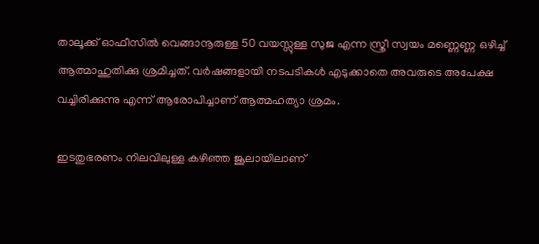താലൂക്ക് ഓഫീസില്‍ വെങ്ങാനൂരുള്ള 50 വയസ്സുള്ള സുജ എന്ന സ്ത്രീ സ്വയം മണ്ണെണ്ണ ഒഴിച്ച് ആത്മാഹുതിക്കു ശ്രമിച്ചത്. വര്‍ഷങ്ങളായി നടപടികള്‍ എടുക്കാതെ അവരുടെ അപേക്ഷ വച്ചിരിക്കുന്നു എന്ന് ആരോപിച്ചാണ് ആത്മഹത്യാ ശ്രമം.

ഇടതുഭരണം നിലവിലുള്ള കഴിഞ്ഞ ജൂലായിലാണ്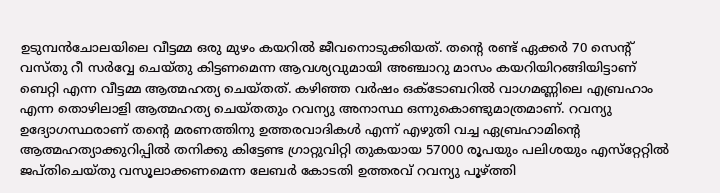ഉടുമ്പന്‍ചോലയിലെ വീട്ടമ്മ ഒരു മുഴം കയറില്‍ ജീവനൊടുക്കിയത്. തന്റെ രണ്ട് ഏക്കര്‍ 70 സെന്റ് വസ്തു റീ സര്‍വ്വേ ചെയ്തു കിട്ടണമെന്ന ആവശ്യവുമായി അഞ്ചാറു മാസം കയറിയിറങ്ങിയിട്ടാണ് ബെറ്റി എന്ന വീട്ടമ്മ ആത്മഹത്യ ചെയ്തത്. കഴിഞ്ഞ വര്‍ഷം ഒക്ടോബറില്‍ വാഗമണ്ണിലെ എബ്രഹാം എന്ന തൊഴിലാളി ആത്മഹത്യ ചെയ്തതും റവന്യു അനാസ്ഥ ഒന്നുകൊണ്ടുമാത്രമാണ്. റവന്യു ഉദ്യോഗസ്ഥരാണ് തന്റെ മരണത്തിനു ഉത്തരവാദികള്‍ എന്ന് എഴുതി വച്ച ഏബ്രഹാമിന്റെ ആത്മഹത്യാക്കുറിപ്പില്‍ തനിക്കു കിട്ടേണ്ട ഗ്രാറ്റുവിറ്റി തുകയായ 57000 രൂപയും പലിശയും എസ്‌റ്റേറ്റില്‍ ജപ്തിചെയ്തു വസൂലാക്കണമെന്ന ലേബര്‍ കോടതി ഉത്തരവ് റവന്യു പൂഴ്‌ത്തി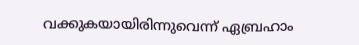വക്കുകയായിരിന്നുവെന്ന് ഏബ്രഹാം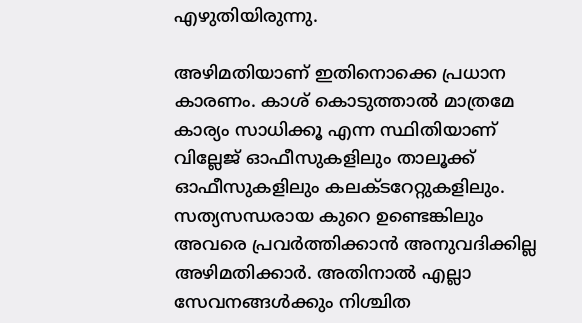എഴുതിയിരുന്നു.

അഴിമതിയാണ് ഇതിനൊക്കെ പ്രധാന കാരണം. കാശ് കൊടുത്താല്‍ മാത്രമേ കാര്യം സാധിക്കൂ എന്ന സ്ഥിതിയാണ് വില്ലേജ് ഓഫീസുകളിലും താലൂക്ക് ഓഫീസുകളിലും കലക്ടറേറ്റുകളിലും. സത്യസന്ധരായ കുറെ ഉണ്ടെങ്കിലും അവരെ പ്രവര്‍ത്തിക്കാന്‍ അനുവദിക്കില്ല അഴിമതിക്കാര്‍. അതിനാല്‍ എല്ലാ സേവനങ്ങള്‍ക്കും നിശ്ചിത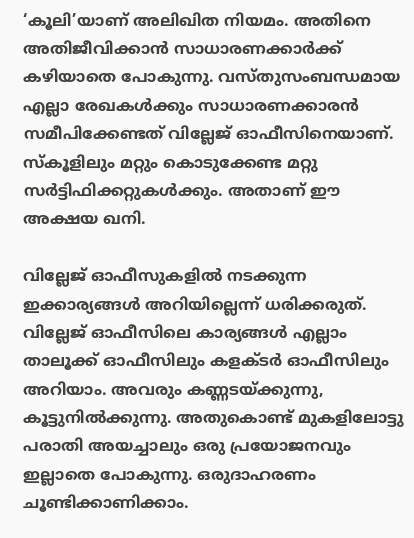‘കൂലി’യാണ് അലിഖിത നിയമം. അതിനെ അതിജീവിക്കാന്‍ സാധാരണക്കാര്‍ക്ക് കഴിയാതെ പോകുന്നു. വസ്തുസംബന്ധമായ എല്ലാ രേഖകള്‍ക്കും സാധാരണക്കാരന്‍ സമീപിക്കേണ്ടത് വില്ലേജ് ഓഫീസിനെയാണ്. സ്‌കൂളിലും മറ്റും കൊടുക്കേണ്ട മറ്റു സര്‍ട്ടിഫിക്കറ്റുകള്‍ക്കും. അതാണ് ഈ അക്ഷയ ഖനി.

വില്ലേജ് ഓഫീസുകളില്‍ നടക്കുന്ന ഇക്കാര്യങ്ങള്‍ അറിയില്ലെന്ന് ധരിക്കരുത്. വില്ലേജ് ഓഫീസിലെ കാര്യങ്ങള്‍ എല്ലാം താലൂക്ക് ഓഫീസിലും കളക്ടര്‍ ഓഫീസിലും അറിയാം. അവരും കണ്ണടയ്‌ക്കുന്നു, കൂട്ടുനില്‍ക്കുന്നു. അതുകൊണ്ട് മുകളിലോട്ടു പരാതി അയച്ചാലും ഒരു പ്രയോജനവും ഇല്ലാതെ പോകുന്നു. ഒരുദാഹരണം ചൂണ്ടിക്കാണിക്കാം.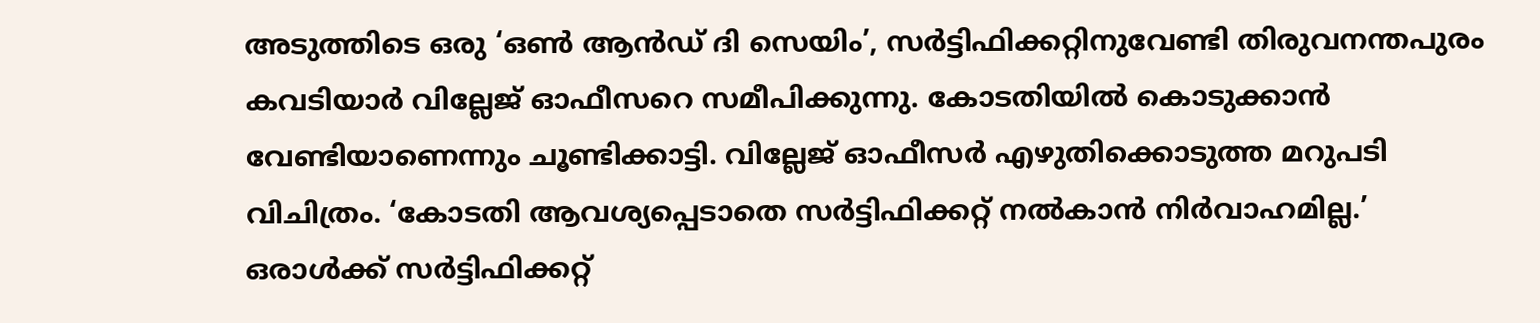അടുത്തിടെ ഒരു ‘ഒണ്‍ ആന്‍ഡ് ദി സെയിം’, സര്‍ട്ടിഫിക്കറ്റിനുവേണ്ടി തിരുവനന്തപുരം കവടിയാര്‍ വില്ലേജ് ഓഫീസറെ സമീപിക്കുന്നു. കോടതിയില്‍ കൊടുക്കാന്‍ വേണ്ടിയാണെന്നും ചൂണ്ടിക്കാട്ടി. വില്ലേജ് ഓഫീസര്‍ എഴുതിക്കൊടുത്ത മറുപടി വിചിത്രം. ‘കോടതി ആവശ്യപ്പെടാതെ സര്‍ട്ടിഫിക്കറ്റ് നല്‍കാന്‍ നിര്‍വാഹമില്ല.’ ഒരാള്‍ക്ക് സര്‍ട്ടിഫിക്കറ്റ്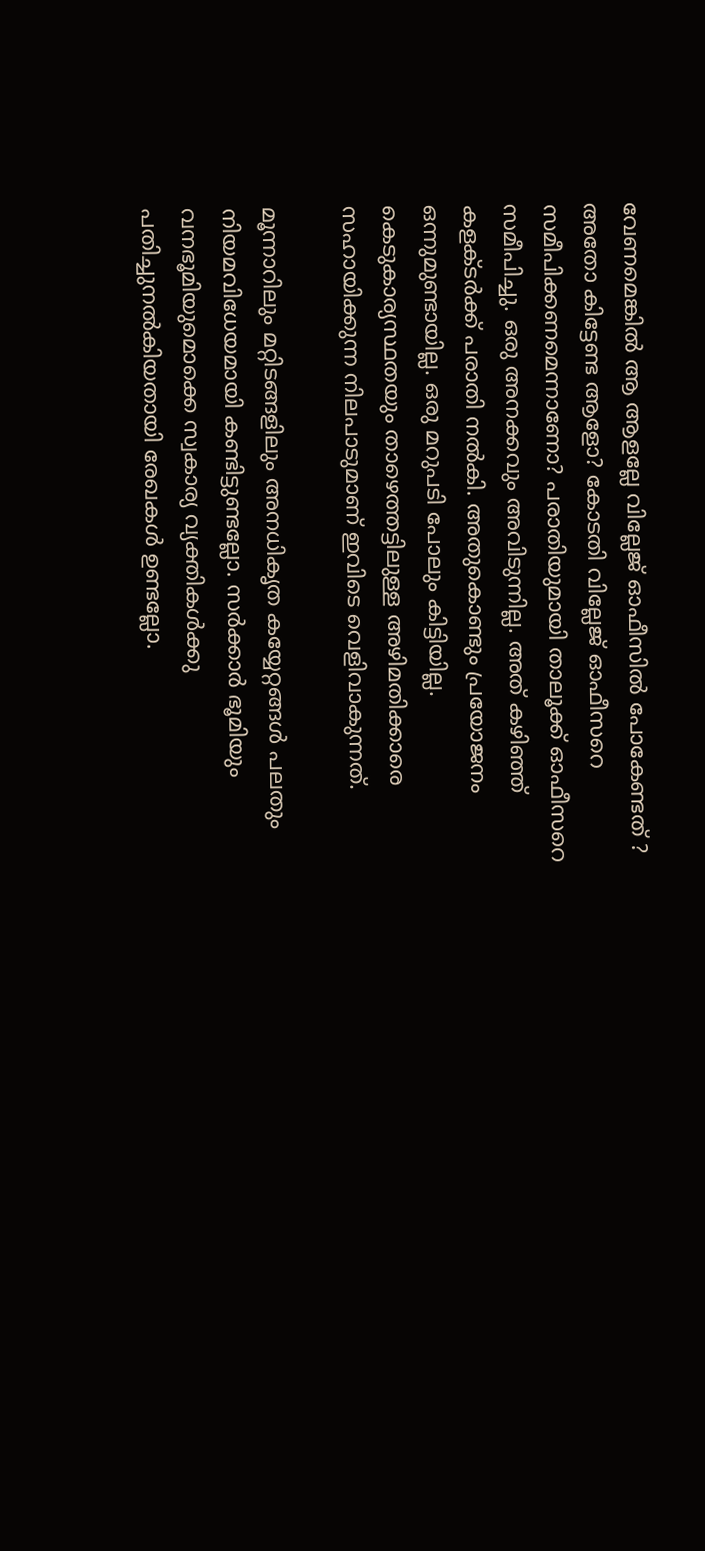വേണമെങ്കില്‍ ആ ആളല്ലേ വില്ലേജ് ഓഫീസില്‍ പോകേണ്ടത് ? അതോ കിട്ടേണ്ട ആളോ? കോടതി വില്ലേജ് ഓഫീസറെ സമീപിക്കണമെന്നാണോ? പരാതിയുമായി താലൂക്ക് ഓഫീസറെ സമീപിച്ചു. ഒരു അനക്കവും അവിടുന്നില്ല. അത് കഴിഞ്ഞ് കളക്ടര്‍ക്ക് പരാതി നല്‍കി. അതുകൊണ്ടും പ്രയോജനം ഒന്നുമുണ്ടായില്ല. ഒരു മറുപടി പോലും കിട്ടിയില്ല. കെടുകാര്യസ്ഥതയും താഴെത്തട്ടിലുള്ള അഴിമതിക്കാരെ സഹായിക്കുന്ന നിലപാടുമാണ് ഇവിടെ വെളിവാകുന്നത്.

മൂന്നാറിലും മറ്റിടങ്ങളിലും അനധികൃത കയ്യേറ്റങ്ങള്‍ പലതും നിയമവിധേയമായി കണ്ടിട്ടുണ്ടല്ലോ. സര്‍ക്കാര്‍ ഭൂമിയും വനഭൂമിയുമൊക്കെ സ്വകാര്യ വ്യക്തികള്‍ക്കു പതിച്ചുനല്‍കിയതായി രേഖകള്‍ ഉണ്ടല്ലോ.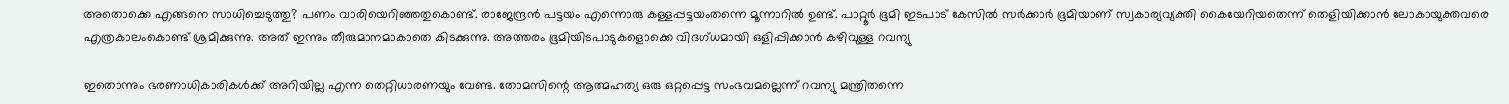അതൊക്കെ എങ്ങനെ സാധിച്ചെടുത്തു? പണം വാരിയെറിഞ്ഞതുകൊണ്ട്. രാജേന്ദ്രന്‍ പട്ടയം എന്നൊരു കള്ളപ്പട്ടയംതന്നെ മൂന്നാറില്‍ ഉണ്ട്. പാറ്റൂര്‍ ഭൂമി ഇടപാട് കേസില്‍ സര്‍ക്കാര്‍ ഭൂമിയാണ് സ്വകാര്യവ്യക്തി കൈയേറിയതെന്ന് തെളിയിക്കാന്‍ ലോകായുക്തവരെ എത്രകാലംകൊണ്ട് ശ്രമിക്കുന്നു. അത് ഇന്നും തീരുമാനമാകാതെ കിടക്കുന്നു. അത്തരം ഭൂമിയിടപാടുകളൊക്കെ വിദഗ്ധമായി ഒളിപ്പിക്കാന്‍ കഴിവുള്ള റവന്യു

ഇതൊന്നും ഭരണാധികാരികള്‍ക്ക് അറിയില്ല എന്ന തെറ്റിധാരണയും വേണ്ട. തോമസിന്റെ ആത്മഹത്യ ഒരു ഒറ്റപ്പെട്ട സംഭവമല്ലെന്ന് റവന്യു മന്ത്രിതന്നെ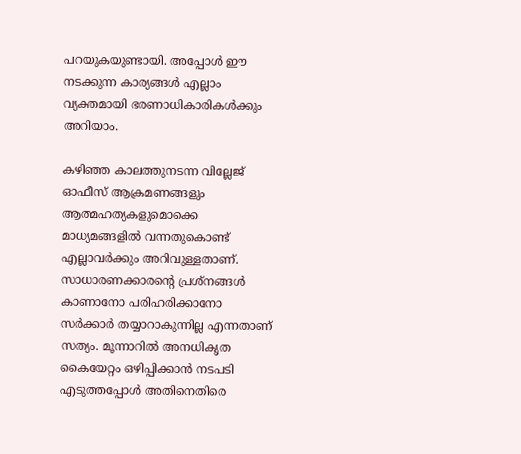പറയുകയുണ്ടായി. അപ്പോള്‍ ഈ നടക്കുന്ന കാര്യങ്ങള്‍ എല്ലാം വ്യക്തമായി ഭരണാധികാരികള്‍ക്കും അറിയാം.

കഴിഞ്ഞ കാലത്തുനടന്ന വില്ലേജ് ഓഫീസ് ആക്രമണങ്ങളും ആത്മഹത്യകളുമൊക്കെ മാധ്യമങ്ങളില്‍ വന്നതുകൊണ്ട് എല്ലാവര്‍ക്കും അറിവുള്ളതാണ്. സാധാരണക്കാരന്റെ പ്രശ്‌നങ്ങള്‍ കാണാനോ പരിഹരിക്കാനോ സര്‍ക്കാര്‍ തയ്യാറാകുന്നില്ല എന്നതാണ് സത്യം. മൂന്നാറില്‍ അനധികൃത കൈയേറ്റം ഒഴിപ്പിക്കാന്‍ നടപടി എടുത്തപ്പോള്‍ അതിനെതിരെ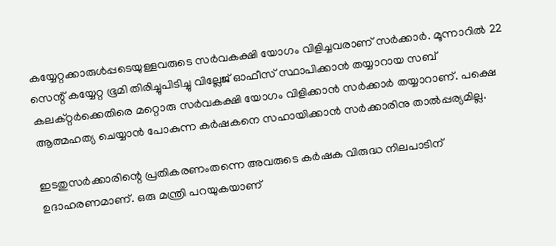കയ്യേറ്റക്കാരുള്‍പ്പടെയുള്ളവരുടെ സര്‍വകക്ഷി യോഗം വിളിച്ചവരാണ് സര്‍ക്കാര്‍. മൂന്നാറില്‍ 22 സെന്റ് കയ്യേറ്റ ഭൂമി തിരിച്ചുപിടിച്ചു വില്ലേജ് ഓഫീസ് സ്ഥാപിക്കാന്‍ തയ്യാറായ സബ് കലക്റ്റര്‍ക്കെതിരെ മറ്റൊരു സര്‍വകക്ഷി യോഗം വിളിക്കാന്‍ സര്‍ക്കാര്‍ തയ്യാറാണ്. പക്ഷെ ആത്മഹത്യ ചെയ്യാന്‍ പോകുന്ന കര്‍ഷകനെ സഹായിക്കാന്‍ സര്‍ക്കാരിനു താല്‍പ്പര്യമില്ല.

ഇടതുസര്‍ക്കാരിന്റെ പ്രതികരണംതന്നെ അവരുടെ കര്‍ഷക വിരുദ്ധ നിലപാടിന് ഉദാഹരണമാണ്. ഒരു മന്ത്രി പറയുകയാണ്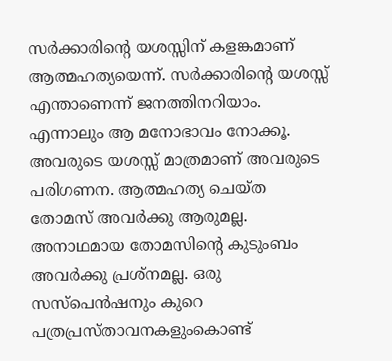സര്‍ക്കാരിന്റെ യശസ്സിന് കളങ്കമാണ് ആത്മഹത്യയെന്ന്. സര്‍ക്കാരിന്റെ യശസ്സ് എന്താണെന്ന് ജനത്തിനറിയാം. എന്നാലും ആ മനോഭാവം നോക്കൂ. അവരുടെ യശസ്സ് മാത്രമാണ് അവരുടെ പരിഗണന. ആത്മഹത്യ ചെയ്ത തോമസ് അവര്‍ക്കു ആരുമല്ല. അനാഥമായ തോമസിന്റെ കുടുംബം അവര്‍ക്കു പ്രശ്‌നമല്ല. ഒരു സസ്‌പെന്‍ഷനും കുറെ പത്രപ്രസ്താവനകളുംകൊണ്ട്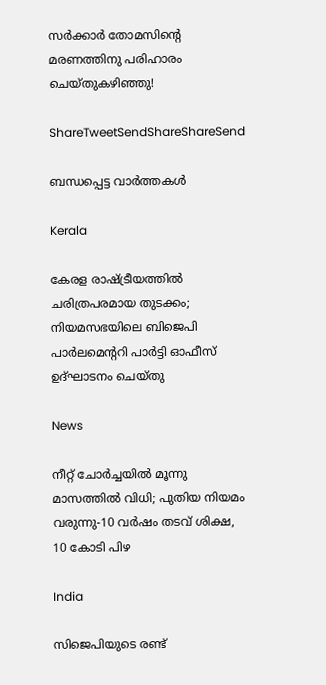സര്‍ക്കാര്‍ തോമസിന്റെ മരണത്തിനു പരിഹാരം ചെയ്തുകഴിഞ്ഞു!

ShareTweetSendShareShareSend

ബന്ധപ്പെട്ട വാര്‍ത്തകള്‍

Kerala

കേരള രാഷ്‌ട്രീയത്തിൽ ചരിത്രപരമായ തുടക്കം; നിയമസഭയിലെ ബിജെപി പാർലമെന്ററി പാർട്ടി ഓഫീസ് ഉദ്ഘാടനം ചെയ്തു

News

നീറ്റ് ചോർച്ചയിൽ മൂന്നു മാസത്തിൽ വിധി; പുതിയ നിയമം വരുന്നു-10 വർഷം തടവ് ശിക്ഷ, 10 കോടി പിഴ

India

സിജെപിയുടെ രണ്ട്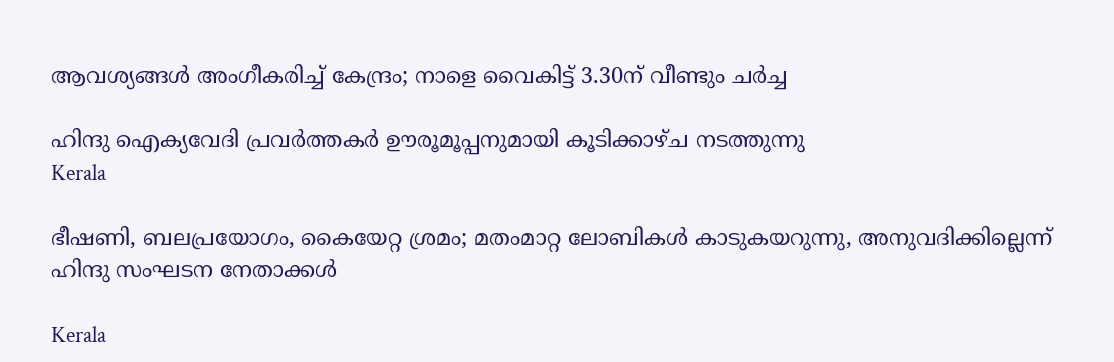ആവശ്യങ്ങൾ അംഗീകരിച്ച് കേന്ദ്രം; നാളെ വൈകിട്ട് 3.30ന് വീണ്ടും ചർച്ച

ഹിന്ദു ഐക്യവേദി പ്രവർത്തകർ ഊരൂമൂപ്പനുമായി കൂടിക്കാഴ്ച നടത്തുന്നു
Kerala

ഭീഷണി, ബലപ്രയോഗം, കൈയേറ്റ ശ്രമം; മതംമാറ്റ ലോബികള്‍ കാടുകയറുന്നു, അനുവദിക്കില്ലെന്ന് ഹിന്ദു സംഘടന നേതാക്കള്‍

Kerala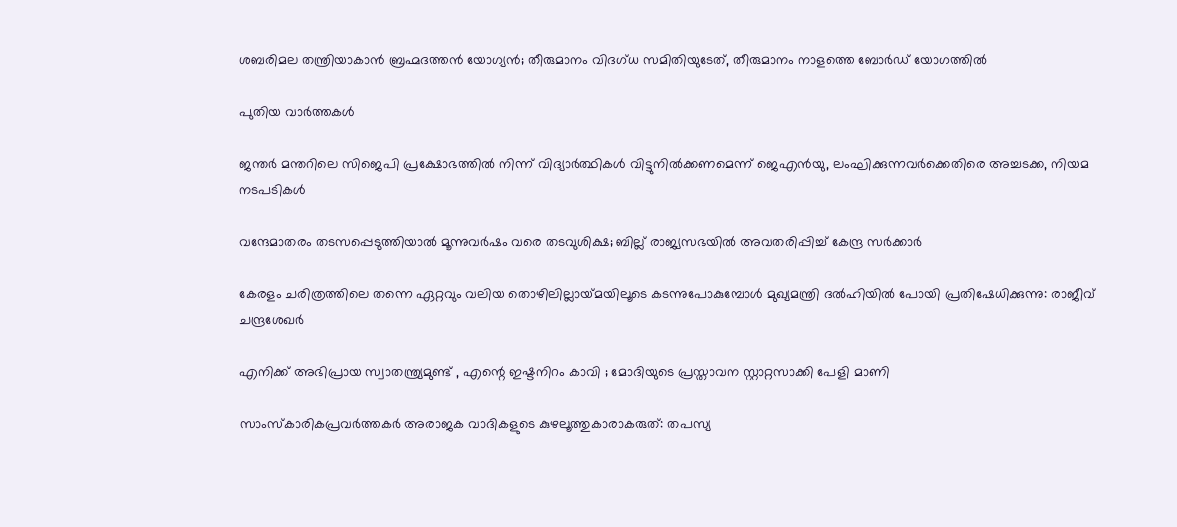ശബരിമല തന്ത്രിയാകാൻ ബ്രഹ്മദത്തൻ യോഗ്യൻ; തീരുമാനം വിദഗ്ധ സമിതിയുടേത്, തീരുമാനം നാളത്തെ ബോർഡ് യോഗത്തിൽ

പുതിയ വാര്‍ത്തകള്‍

ജന്തർ മന്തറിലെ സിജെപി പ്രക്ഷോഭത്തിൽ നിന്ന് വിദ്യാർത്ഥികൾ വിട്ടുനിൽക്കണമെന്ന് ജെഎൻയു, ലംഘിക്കുന്നവർക്കെതിരെ അച്ചടക്ക, നിയമ നടപടികൾ

വന്ദേമാതരം തടസപ്പെടുത്തിയാൽ മൂന്നുവർഷം വരെ തടവുശിക്ഷ; ബില്ല് രാജ്യസഭയിൽ അവതരിപ്പിച്ച് കേന്ദ്ര സർക്കാർ

കേരളം ചരിത്രത്തിലെ തന്നെ ഏറ്റവും വലിയ തൊഴിലില്ലായ്‌മയിലൂടെ കടന്നുപോകുമ്പോൾ മുഖ്യമന്ത്രി ദൽഹിയിൽ പോയി പ്രതിഷേധിക്കുന്നു: രാജീവ് ചന്ദ്രശേഖർ

എനിക്ക് അഭിപ്രായ സ്വാതന്ത്ര്യമുണ്ട് , എന്റെ ഇഷ്ടനിറം കാവി ; മോദിയുടെ പ്രസ്താവന സ്റ്റാറ്റസാക്കി പേളി മാണി

സാംസ്കാരികപ്രവർത്തകർ അരാജക വാദികളുടെ കുഴലൂത്തുകാരാകരുത്: തപസ്യ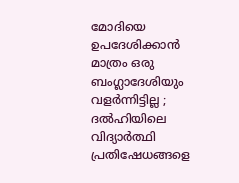മോദിയെ ഉപദേശിക്കാൻ മാത്രം ഒരു ബംഗ്ലാദേശിയും വളർന്നിട്ടില്ല ; ദൽഹിയിലെ വിദ്യാർത്ഥി പ്രതിഷേധങ്ങളെ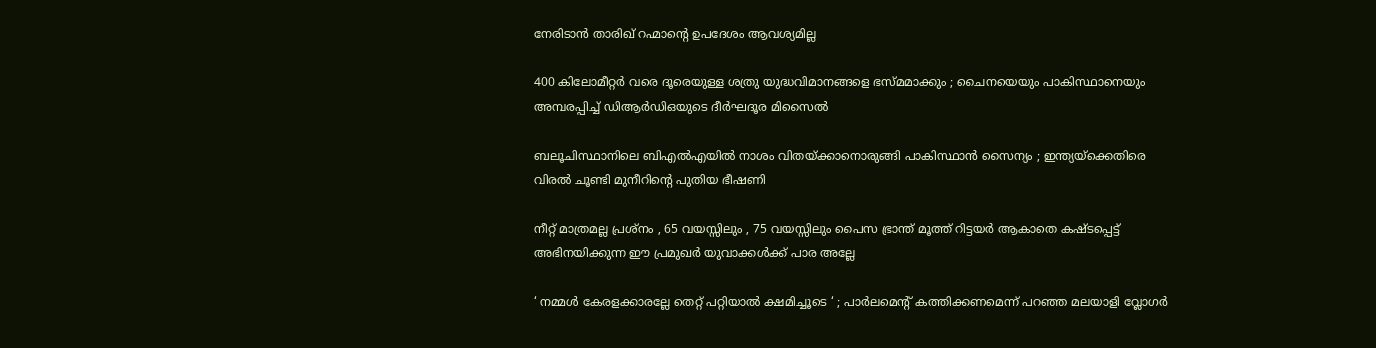നേരിടാൻ താരിഖ് റഹ്മാന്റെ ഉപദേശം ആവശ്യമില്ല

400 കിലോമീറ്റർ വരെ ദൂരെയുള്ള ശത്രു യുദ്ധവിമാനങ്ങളെ ഭസ്മമാക്കും ; ചൈനയെയും പാകിസ്ഥാനെയും അമ്പരപ്പിച്ച് ഡിആർഡിഒയുടെ ദീർഘദൂര മിസൈൽ

ബലൂചിസ്ഥാനിലെ ബി‌എൽ‌എയിൽ നാശം വിതയ്‌ക്കാനൊരുങ്ങി പാകിസ്ഥാൻ സൈന്യം ; ഇന്ത്യയ്‌ക്കെതിരെ വിരൽ ചൂണ്ടി മുനീറിന്റെ പുതിയ ഭീഷണി

നീറ്റ് മാത്രമല്ല പ്രശ്നം , 65 വയസ്സിലും , 75 വയസ്സിലും പൈസ ഭ്രാന്ത് മൂത്ത് റിട്ടയർ ആകാതെ കഷ്ടപ്പെട്ട് അഭിനയിക്കുന്ന ഈ പ്രമുഖർ യുവാക്കൾക്ക് പാര അല്ലേ

‘ നമ്മൾ കേരളക്കാരല്ലേ തെറ്റ് പറ്റിയാൽ ക്ഷമിച്ചൂടെ ‘ ; പാർലമെന്റ് കത്തിക്കണമെന്ന് പറഞ്ഞ മലയാളി വ്ലോഗർ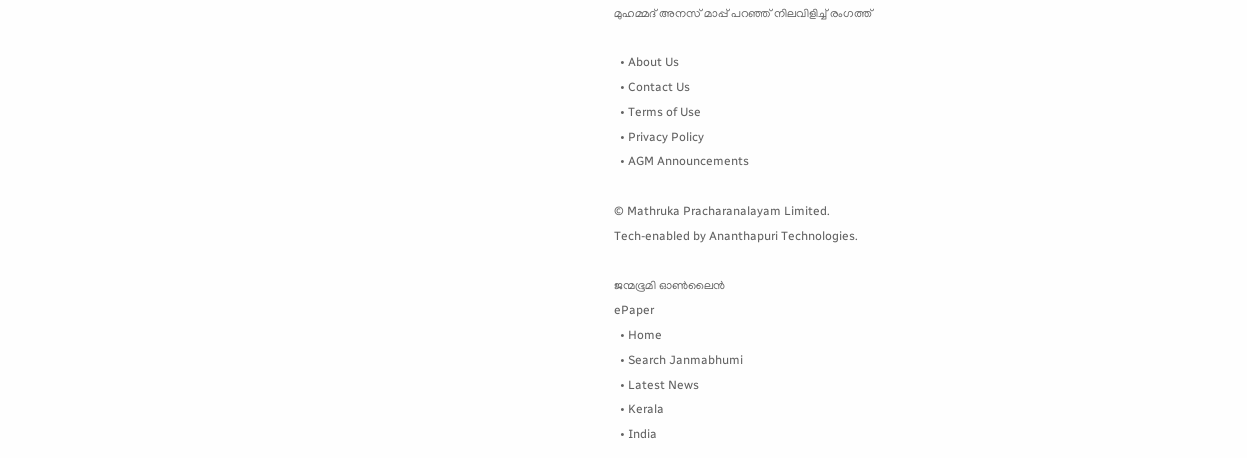മുഹമ്മദ് അനസ് മാപ്പ് പറഞ്ഞ് നിലവിളിച്ച് രംഗത്ത്

  • About Us
  • Contact Us
  • Terms of Use
  • Privacy Policy
  • AGM Announcements

© Mathruka Pracharanalayam Limited.
Tech-enabled by Ananthapuri Technologies.

ജന്മഭൂമി ഓണ്‍ലൈന്‍
ePaper
  • Home
  • Search Janmabhumi
  • Latest News
  • Kerala
  • India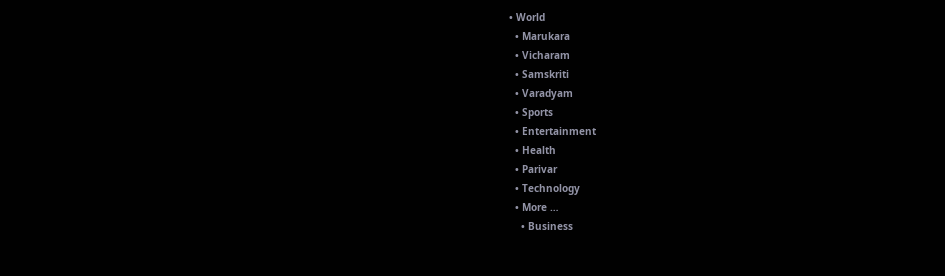• World
  • Marukara
  • Vicharam
  • Samskriti
  • Varadyam
  • Sports
  • Entertainment
  • Health
  • Parivar
  • Technology
  • More …
    • Business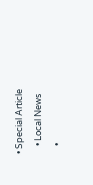• Special Article
    • Local News
    •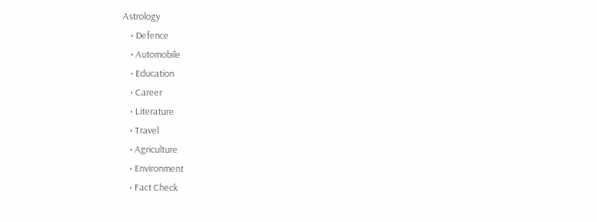Astrology
    • Defence
    • Automobile
    • Education
    • Career
    • Literature
    • Travel
    • Agriculture
    • Environment
    • Fact Check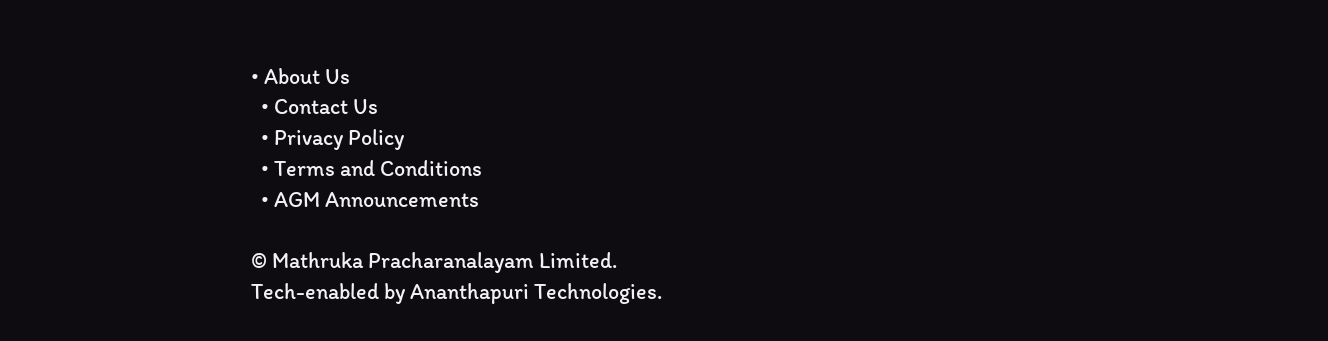• About Us
  • Contact Us
  • Privacy Policy
  • Terms and Conditions
  • AGM Announcements

© Mathruka Pracharanalayam Limited.
Tech-enabled by Ananthapuri Technologies.